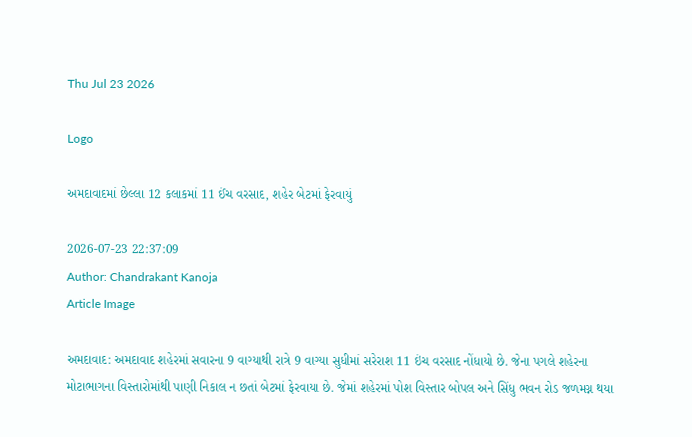Thu Jul 23 2026

Logo

અમદાવાદમાં છેલ્લા 12 કલાકમાં 11 ઈંચ વરસાદ, શહેર બેટમાં ફેરવાયું

2026-07-23 22:37:09
Author: Chandrakant Kanoja
Article Image

અમદાવાદ: અમદાવાદ શહેરમાં સવારના 9 વાગ્યાથી રાત્રે 9 વાગ્યા સુધીમાં સરેરાશ 11 ઇંચ વરસાદ નોંધાયો છે. જેના પગલે શહેરના મોટાભાગના વિસ્તારોમાંથી પાણી નિકાલ ન છતાં બેટમાં ફેરવાયા છે. જેમાં શહેરમાં પોશ વિસ્તાર બોપલ અને સિંધુ ભવન રોડ જળમગ્ન થયા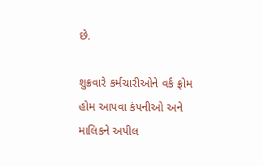છે.

શુક્રવારે કર્મચારીઓને વર્ક ફ્રોમ હોમ આપવા કંપનીઓ અને માલિકને અપીલ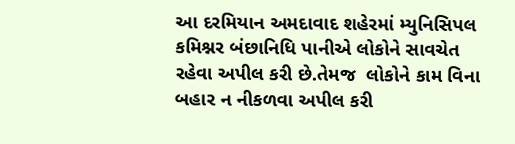આ દરમિયાન અમદાવાદ શહેરમાં મ્યુનિસિપલ કમિશ્નર બંછાનિધિ પાનીએ લોકોને સાવચેત રહેવા અપીલ કરી છે.તેમજ  લોકોને કામ વિના બહાર ન નીકળવા અપીલ કરી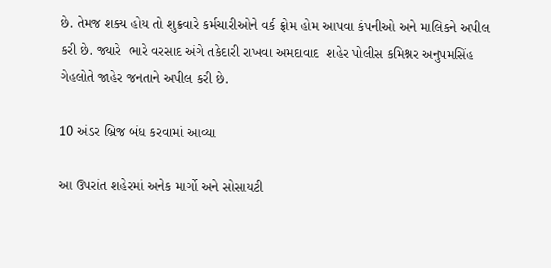છે. તેમજ શક્ય હોય તો શુક્રવારે કર્મચારીઓને વર્ક ફ્રોમ હોમ આપવા કંપનીઓ અને માલિકને અપીલ કરી છે. જ્યારે  ભારે વરસાદ અંગે તકેદારી રાખવા અમદાવાદ  શહેર પોલીસ કમિશ્નર અનુપમસિંહ ગેહલોતે જાહેર જનતાને અપીલ કરી છે.

10 અંડર બ્રિજ બંધ કરવામાં આવ્યા

આ ઉપરાંત શહેરમાં અનેક માર્ગો અને સોસાયટી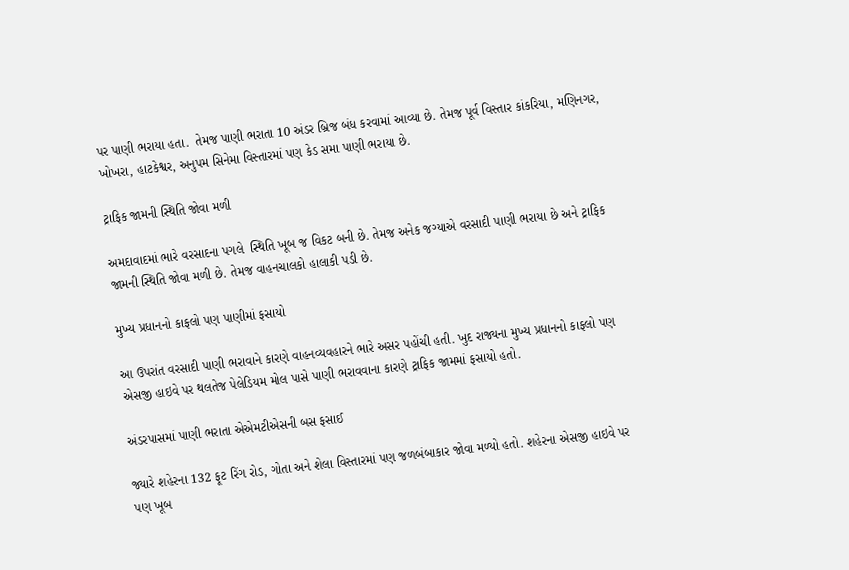પર પાણી ભરાયા હતા.  તેમજ પાણી ભરાતા 10 અંડર બ્રિજ બંધ કરવામાં આવ્યા છે. તેમજ પૂર્વ વિસ્તાર કાંકરિયા, મણિનગર, ખોખરા, હાટકેશ્વર, અનુપમ સિનેમા વિસ્તારમાં પણ કેડ સમા પાણી ભરાયા છે.

ટ્રાફિક જામની સ્થિતિ જોવા મળી

અમદાવાદમાં ભારે વરસાદના પગલે  સ્થિતિ ખૂબ જ વિકટ બની છે. તેમજ અનેક જગ્યાએ વરસાદી પાણી ભરાયા છે અને ટ્રાફિક જામની સ્થિતિ જોવા મળી છે. તેમજ વાહનચાલકો હાલાકી પડી છે.

મુખ્ય પ્રધાનનો કાફલો પણ પાણીમાં ફસાયો

આ ઉપરાંત વરસાદી પાણી ભરાવાને કારણે વાહનવ્યવહારને ભારે અસર પહોંચી હતી. ખુદ રાજ્યના મુખ્ય પ્રધાનનો કાફલો પણ એસજી હાઇવે પર થલતેજ પેલેડિયમ મોલ પાસે પાણી ભરાવવાના કારણે ટ્રાફિક જામમાં ફસાયો હતો.

અંડરપાસમાં પાણી ભરાતા એએમટીએસની બસ ફસાઈ

જ્યારે શહેરના 132 ફૂટ રિંગ રોડ, ગોતા અને શેલા વિસ્તારમાં પણ જળબંબાકાર જોવા મળ્યો હતો. શહેરના એસજી હાઇવે પર પણ ખૂબ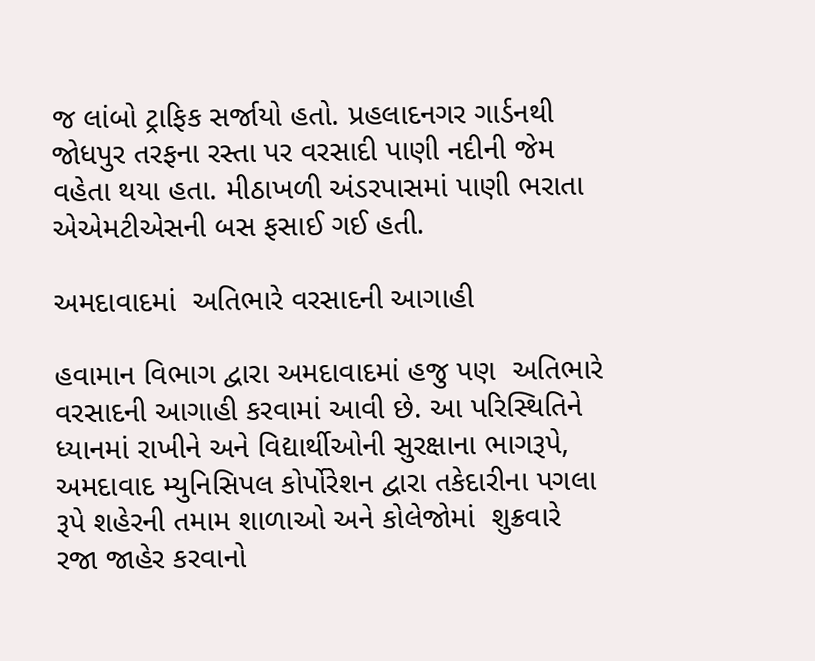જ લાંબો ટ્રાફિક સર્જાયો હતો. પ્રહલાદનગર ગાર્ડનથી જોધપુર તરફના રસ્તા પર વરસાદી પાણી નદીની જેમ વહેતા થયા હતા. મીઠાખળી અંડરપાસમાં પાણી ભરાતા એએમટીએસની બસ ફસાઈ ગઈ હતી.

અમદાવાદમાં  અતિભારે વરસાદની આગાહી

હવામાન વિભાગ દ્વારા અમદાવાદમાં હજુ પણ  અતિભારે વરસાદની આગાહી કરવામાં આવી છે. આ પરિસ્થિતિને ધ્યાનમાં રાખીને અને વિદ્યાર્થીઓની સુરક્ષાના ભાગરૂપે, અમદાવાદ મ્યુનિસિપલ કોર્પોરેશન દ્વારા તકેદારીના પગલા રૂપે શહેરની તમામ શાળાઓ અને કોલેજોમાં  શુક્રવારે  રજા જાહેર કરવાનો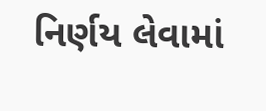નિર્ણય લેવામાં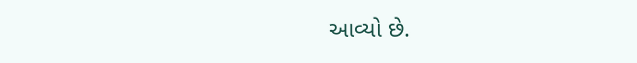આવ્યો છે.